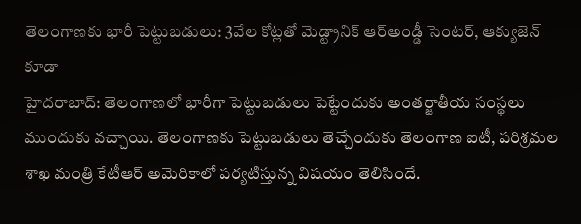తెలంగాణకు భారీ పెట్టుబడులు: 3వేల కోట్లతో మెడ్ట్రానిక్ ఆర్అండ్డీ సెంటర్, ఆక్యుజెన్ కూడా
హైదరాబాద్: తెలంగాణలో భారీగా పెట్టుబడులు పెట్టేందుకు అంతర్జాతీయ సంస్థలు ముందుకు వచ్చాయి. తెలంగాణకు పెట్టుబడులు తెచ్చేందుకు తెలంగాణ ఐటీ, పరిశ్రమల శాఖ మంత్రి కేటీఆర్ అమెరికాలో పర్యటిస్తున్న విషయం తెలిసిందే.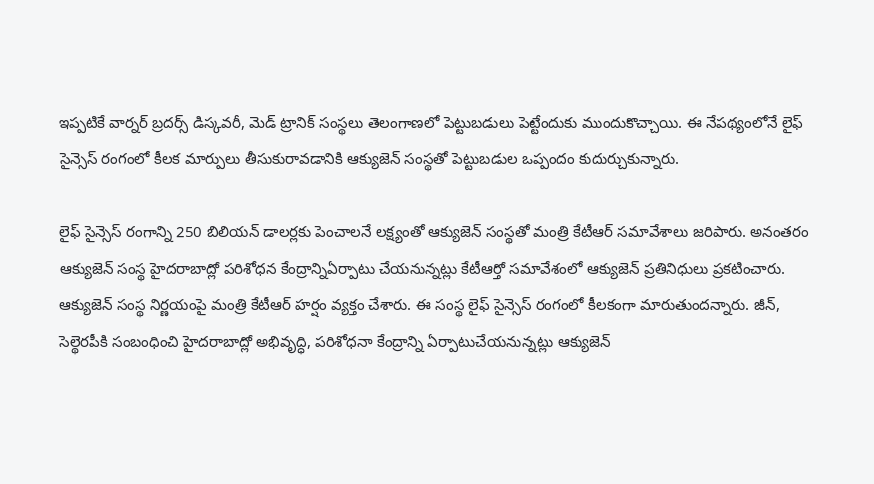ఇప్పటికే వార్నర్ బ్రదర్స్ డిస్కవరీ, మెడ్ ట్రానిక్ సంస్థలు తెలంగాణలో పెట్టుబడులు పెట్టేందుకు ముందుకొచ్చాయి. ఈ నేపథ్యంలోనే లైఫ్ సైన్సెస్ రంగంలో కీలక మార్పులు తీసుకురావడానికి ఆక్యుజెన్ సంస్థతో పెట్టుబడుల ఒప్పందం కుదుర్చుకున్నారు.

లైఫ్ సైన్సెస్ రంగాన్ని 250 బిలియన్ డాలర్లకు పెంచాలనే లక్ష్యంతో ఆక్యుజెన్ సంస్థతో మంత్రి కేటీఆర్ సమావేశాలు జరిపారు. అనంతరం ఆక్యుజెన్ సంస్థ హైదరాబాద్లో పరిశోధన కేంద్రాన్నిఏర్పాటు చేయనున్నట్లు కేటీఆర్తో సమావేశంలో ఆక్యుజెన్ ప్రతినిధులు ప్రకటించారు.
ఆక్యుజెన్ సంస్థ నిర్ణయంపై మంత్రి కేటీఆర్ హర్షం వ్యక్తం చేశారు. ఈ సంస్థ లైఫ్ సైన్సెస్ రంగంలో కీలకంగా మారుతుందన్నారు. జీన్, సెల్థెరపీకి సంబంధించి హైదరాబాద్లో అభివృద్ధి, పరిశోధనా కేంద్రాన్ని ఏర్పాటుచేయనున్నట్లు ఆక్యుజెన్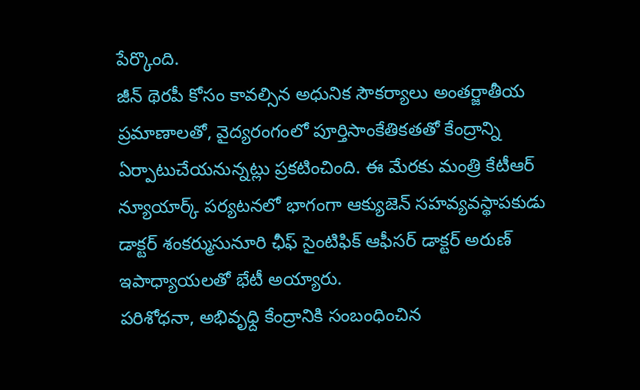పేర్కొంది.
జీన్ థెరపీ కోసం కావల్సిన అధునిక సౌకర్యాలు అంతర్జాతీయ ప్రమాణాలతో, వైద్యరంగంలో పూర్తిసాంకేతికతతో కేంద్రాన్ని ఏర్పాటుచేయనున్నట్లు ప్రకటించింది. ఈ మేరకు మంత్రి కేటీఆర్ న్యూయార్క్ పర్యటనలో భాగంగా ఆక్యుజెన్ సహవ్యవస్థాపకుడు డాక్టర్ శంకర్ముసునూరి ఛీఫ్ సైంటిఫిక్ ఆఫీసర్ డాక్టర్ అరుణ్ ఇపాధ్యాయలతో భేటీ అయ్యారు.
పరిశోధనా, అభివృధ్ది కేంద్రానికి సంబంధించిన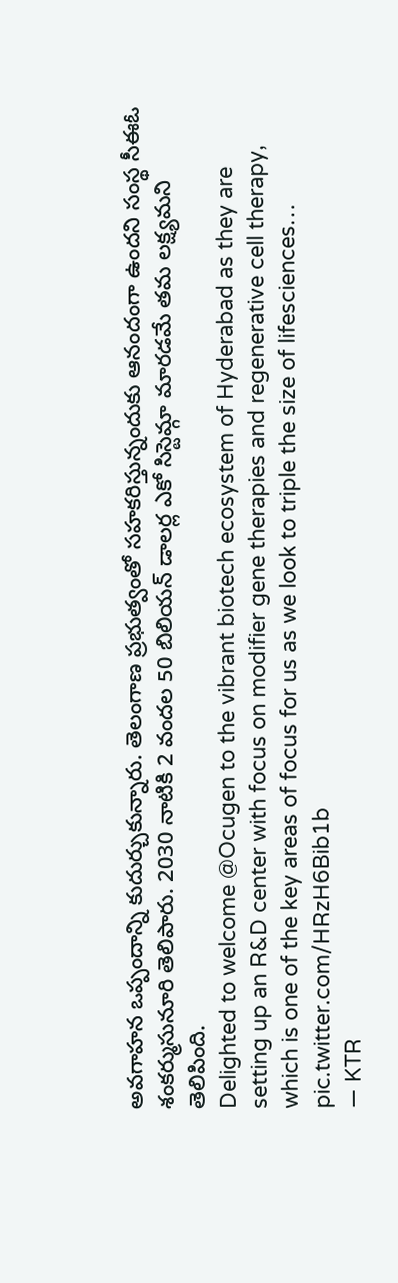అవగాహన ఒప్పందాన్ని కుదుర్చుకున్నారు. తెలంగాణ ప్రభుత్వంతో సహకరిస్తున్నందుకు ఆనందంగా ఉందని సంస్థ సీఈఓ శంకర్ముసునూరి తెలిపారు. 2030 నాటికి 2 వందల 50 బిలియన్ డాలర్ల ఎకో సిస్టెమ్గా మారడమే తమ లక్ష్యమని తెలిపింది.
Delighted to welcome @Ocugen to the vibrant biotech ecosystem of Hyderabad as they are setting up an R&D center with focus on modifier gene therapies and regenerative cell therapy, which is one of the key areas of focus for us as we look to triple the size of lifesciences… pic.twitter.com/HRzH6Bib1b
— KTR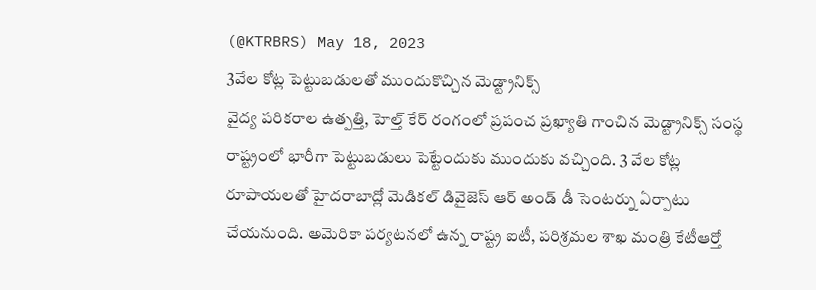(@KTRBRS) May 18, 2023
3వేల కోట్ల పెట్టుబడులతో ముందుకొచ్చిన మెడ్ట్రానిక్స్
వైద్య పరికరాల ఉత్పత్తి, హెల్త్ కేర్ రంగంలో ప్రపంచ ప్రఖ్యాతి గాంచిన మెడ్ట్రానిక్స్ సంస్థ రాష్ట్రంలో భారీగా పెట్టుబడులు పెట్టేందుకు ముందుకు వచ్చింది. 3 వేల కోట్ల రూపాయలతో హైదరాబాద్లో మెడికల్ డివైజెస్ ఆర్ అండ్ డీ సెంటర్ను ఏర్పాటు చేయనుంది. అమెరికా పర్యటనలో ఉన్న రాష్ట్ర ఐటీ, పరిశ్రమల శాఖ మంత్రి కేటీఆర్తో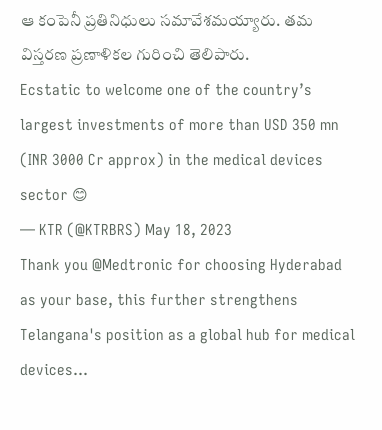ఆ కంపెనీ ప్రతినిధులు సమావేశమయ్యారు. తమ విస్తరణ ప్రణాళికల గురించి తెలిపారు.
Ecstatic to welcome one of the country’s largest investments of more than USD 350 mn (INR 3000 Cr approx) in the medical devices sector 😊
— KTR (@KTRBRS) May 18, 2023
Thank you @Medtronic for choosing Hyderabad as your base, this further strengthens Telangana's position as a global hub for medical devices…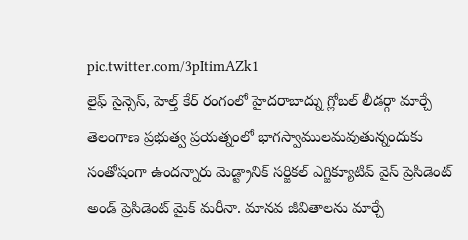pic.twitter.com/3pItimAZk1
లైఫ్ సైన్సెస్, హెల్త్ కేర్ రంగంలో హైదరాబాద్ను గ్లోబల్ లీడర్గా మార్చే తెలంగాణ ప్రభుత్వ ప్రయత్నంలో భాగస్వాములమవుతున్నందుకు సంతోషంగా ఉందన్నారు మెడ్ట్రానిక్ సర్జికల్ ఎగ్జిక్యూటివ్ వైస్ ప్రెసిడెంట్ అండ్ ప్రెసిడెంట్ మైక్ మరీనా. మానవ జీవితాలను మార్చే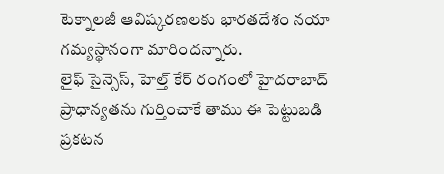టెక్నాలజీ ఆవిష్కరణలకు భారతదేశం నయా గమ్యస్థానంగా మారిందన్నారు.
లైఫ్ సైన్సెస్, హెల్త్ కేర్ రంగంలో హైదరాబాద్ ప్రాధాన్యతను గుర్తించాకే తాము ఈ పెట్టుబడి ప్రకటన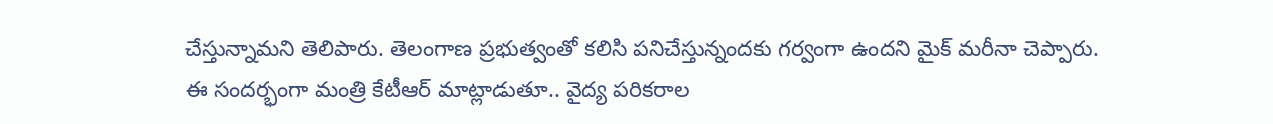చేస్తున్నామని తెలిపారు. తెలంగాణ ప్రభుత్వంతో కలిసి పనిచేస్తున్నందకు గర్వంగా ఉందని మైక్ మరీనా చెప్పారు.
ఈ సందర్భంగా మంత్రి కేటీఆర్ మాట్లాడుతూ.. వైద్య పరికరాల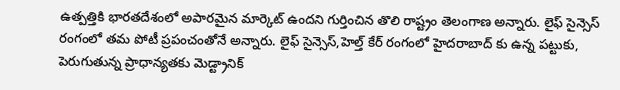ఉత్పత్తికి భారతదేశంలో అపారమైన మార్కెట్ ఉందని గుర్తించిన తొలి రాష్ట్రం తెలంగాణ అన్నారు. లైఫ్ సైన్సెస్ రంగంలో తమ పోటీ ప్రపంచంతోనే అన్నారు. లైఫ్ సైన్సెస్,హెల్త్ కేర్ రంగంలో హైదరాబాద్ కు ఉన్న పట్టుకు, పెరుగుతున్న ప్రాధాన్యతకు మెడ్ట్రానిక్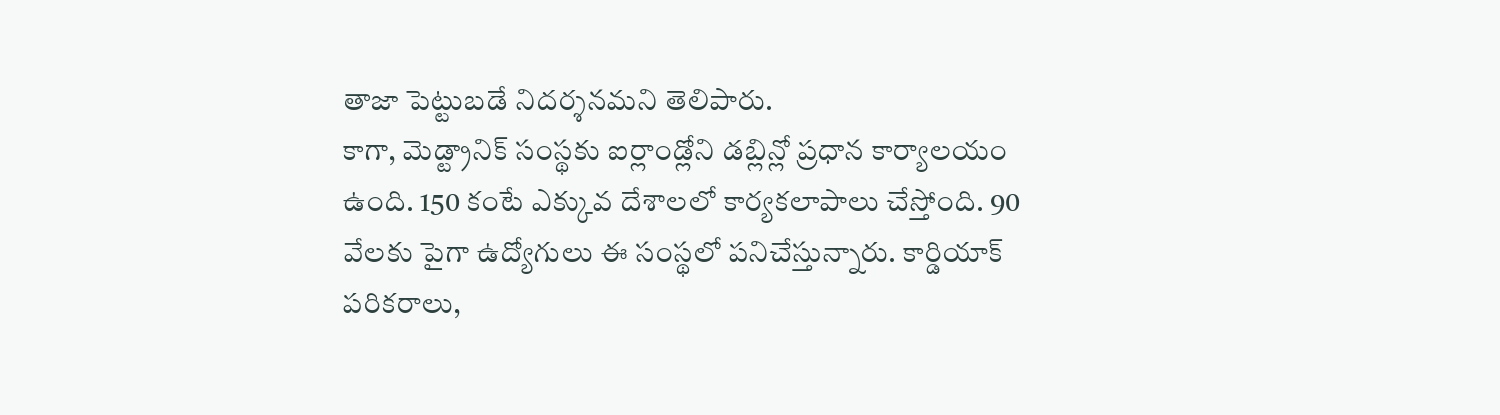తాజా పెట్టుబడే నిదర్శనమని తెలిపారు.
కాగా, మెడ్ట్రానిక్ సంస్థకు ఐర్లాండ్లోని డబ్లిన్లో ప్రధాన కార్యాలయం ఉంది. 150 కంటే ఎక్కువ దేశాలలో కార్యకలాపాలు చేస్తోంది. 90 వేలకు పైగా ఉద్యోగులు ఈ సంస్థలో పనిచేస్తున్నారు. కార్డియాక్ పరికరాలు,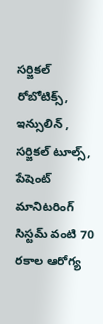సర్జికల్ రోబోటిక్స్, ఇన్సులిన్ , సర్జికల్ టూల్స్, పేషెంట్ మానిటరింగ్ సిస్టమ్ వంటి 70 రకాల ఆరోగ్య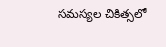సమస్యల చికిత్సలో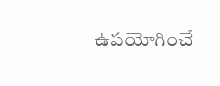ఉపయోగించే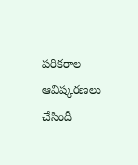పరికరాల ఆవిష్కరణలు చేసిందీ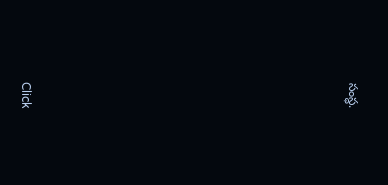సంస్థ.












Click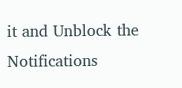it and Unblock the Notifications